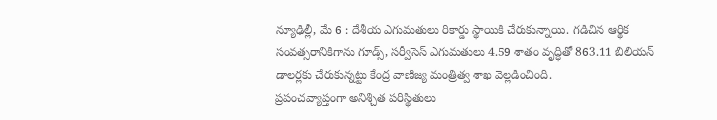న్యూఢిల్లీ, మే 6 : దేశీయ ఎగుమతులు రికార్డు స్థాయికి చేరుకున్నాయి. గడిచిన ఆర్థిక సంవత్సరానికిగాను గూడ్స్, సర్వీసెస్ ఎగుమతులు 4.59 శాతం వృద్ధితో 863.11 బిలియన్ డాలర్లకు చేరుకున్నట్టు కేంద్ర వాణిజ్య మంత్రిత్వ శాఖ వెల్లడించింది.
ప్రపంచవ్యాప్తంగా అనిశ్చిత పరిస్థితులు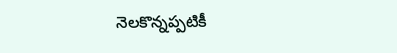నెలకొన్నప్పటికీ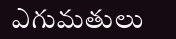ఎగుమతులు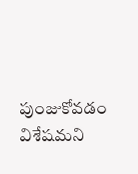పుంజుకోవడం విశేషమని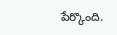పేర్కొంది.